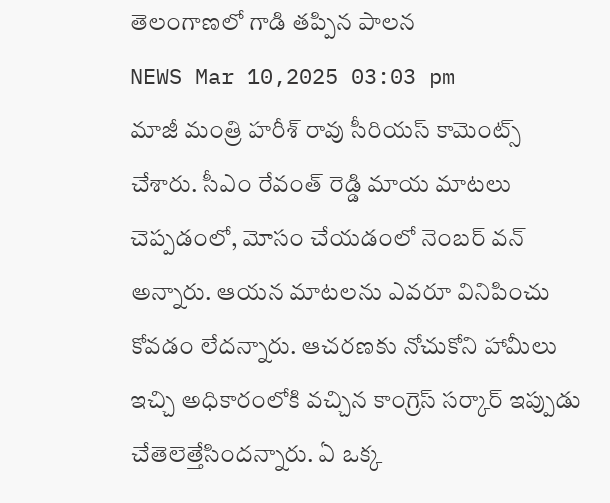తెలంగాణలో గాడి తప్పిన పాలన
NEWS Mar 10,2025 03:03 pm
మాజీ మంత్రి హరీశ్ రావు సీరియస్ కామెంట్స్ చేశారు. సీఎం రేవంత్ రెడ్డి మాయ మాటలు చెప్పడంలో, మోసం చేయడంలో నెంబర్ వన్ అన్నారు. ఆయన మాటలను ఎవరూ వినిపించు కోవడం లేదన్నారు. ఆచరణకు నోచుకోని హామీలు ఇచ్చి అధికారంలోకి వచ్చిన కాంగ్రెస్ సర్కార్ ఇప్పుడు చేతెలెత్తేసిందన్నారు. ఏ ఒక్క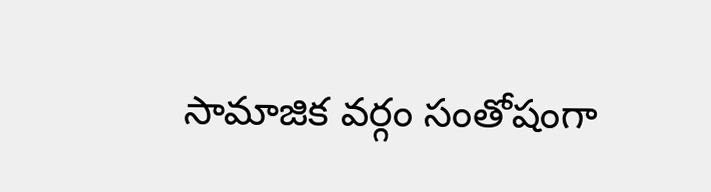సామాజిక వర్గం సంతోషంగా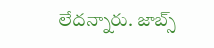లేదన్నారు. జాబ్స్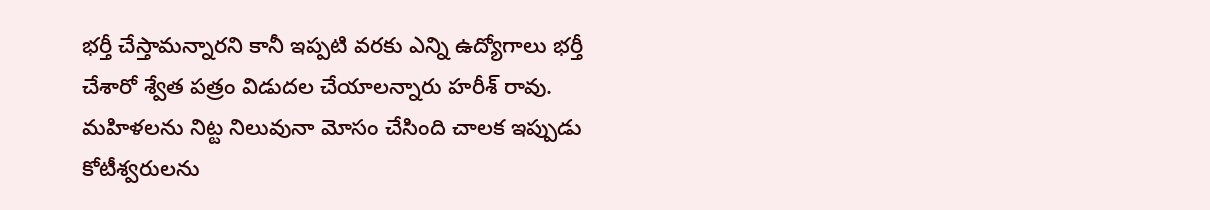భర్తీ చేస్తామన్నారని కానీ ఇప్పటి వరకు ఎన్ని ఉద్యోగాలు భర్తీ చేశారో శ్వేత పత్రం విడుదల చేయాలన్నారు హరీశ్ రావు. మహిళలను నిట్ట నిలువునా మోసం చేసింది చాలక ఇప్పుడు కోటీశ్వరులను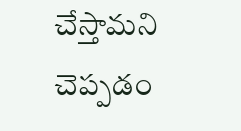చేస్తామని చెప్పడం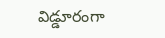విడ్డూరంగా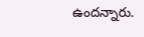ఉందన్నారు.